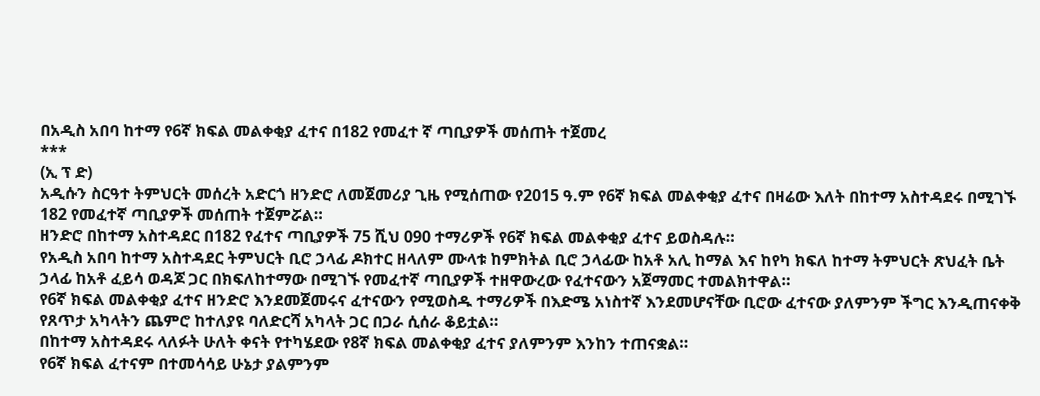በአዲስ አበባ ከተማ የ6ኛ ክፍል መልቀቂያ ፈተና በ182 የመፈተ ኛ ጣቢያዎች መሰጠት ተጀመረ
***
(ኢ ፕ ድ)
አዲሱን ስርዓተ ትምህርት መሰረት አድርጎ ዘንድሮ ለመጀመሪያ ጊዜ የሚሰጠው የ2015 ዓ.ም የ6ኛ ክፍል መልቀቂያ ፈተና በዛሬው እለት በከተማ አስተዳደሩ በሚገኙ 182 የመፈተኛ ጣቢያዎች መሰጠት ተጀምሯል።
ዘንድሮ በከተማ አስተዳደር በ182 የፈተና ጣቢያዎች 75 ሺህ 090 ተማሪዎች የ6ኛ ክፍል መልቀቂያ ፈተና ይወስዳሉ።
የአዲስ አበባ ከተማ አስተዳደር ትምህርት ቢሮ ኃላፊ ዶክተር ዘላለም ሙላቱ ከምክትል ቢሮ ኃላፊው ከአቶ አሊ ከማል እና ከየካ ክፍለ ከተማ ትምህርት ጽህፈት ቤት ኃላፊ ከአቶ ፈይሳ ወዳጆ ጋር በክፍለከተማው በሚገኙ የመፈተኛ ጣቢያዎች ተዘዋውረው የፈተናውን አጀማመር ተመልክተዋል።
የ6ኛ ክፍል መልቀቂያ ፈተና ዘንድሮ እንደመጀመሩና ፈተናውን የሚወስዱ ተማሪዎች በእድሜ አነስተኛ እንደመሆናቸው ቢሮው ፈተናው ያለምንም ችግር እንዲጠናቀቅ የጸጥታ አካላትን ጨምሮ ከተለያዩ ባለድርሻ አካላት ጋር በጋራ ሲሰራ ቆይቷል።
በከተማ አስተዳደሩ ላለፉት ሁለት ቀናት የተካሄደው የ8ኛ ክፍል መልቀቂያ ፈተና ያለምንም እንከን ተጠናቋል።
የ6ኛ ክፍል ፈተናም በተመሳሳይ ሁኔታ ያልምንም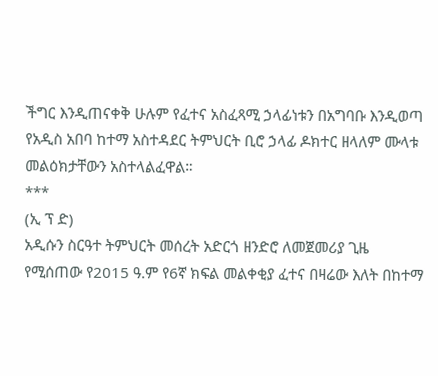ችግር እንዲጠናቀቅ ሁሉም የፈተና አስፈጻሚ ኃላፊነቱን በአግባቡ እንዲወጣ የአዲስ አበባ ከተማ አስተዳደር ትምህርት ቢሮ ኃላፊ ዶክተር ዘላለም ሙላቱ መልዕክታቸውን አስተላልፈዋል።
***
(ኢ ፕ ድ)
አዲሱን ስርዓተ ትምህርት መሰረት አድርጎ ዘንድሮ ለመጀመሪያ ጊዜ የሚሰጠው የ2015 ዓ.ም የ6ኛ ክፍል መልቀቂያ ፈተና በዛሬው እለት በከተማ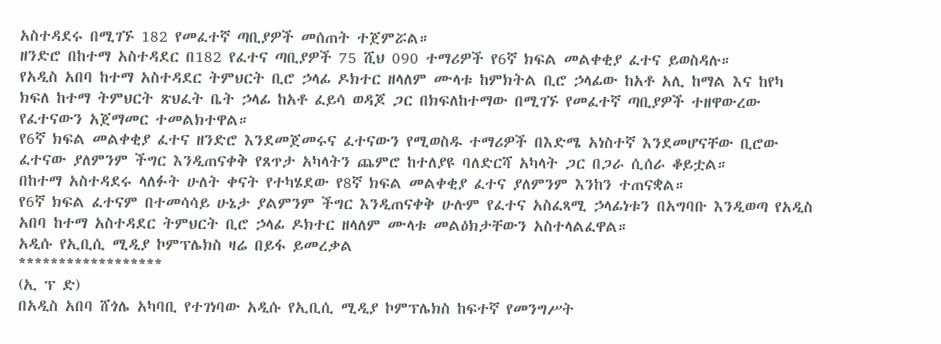አስተዳደሩ በሚገኙ 182 የመፈተኛ ጣቢያዎች መሰጠት ተጀምሯል።
ዘንድሮ በከተማ አስተዳደር በ182 የፈተና ጣቢያዎች 75 ሺህ 090 ተማሪዎች የ6ኛ ክፍል መልቀቂያ ፈተና ይወስዳሉ።
የአዲስ አበባ ከተማ አስተዳደር ትምህርት ቢሮ ኃላፊ ዶክተር ዘላለም ሙላቱ ከምክትል ቢሮ ኃላፊው ከአቶ አሊ ከማል እና ከየካ ክፍለ ከተማ ትምህርት ጽህፈት ቤት ኃላፊ ከአቶ ፈይሳ ወዳጆ ጋር በክፍለከተማው በሚገኙ የመፈተኛ ጣቢያዎች ተዘዋውረው የፈተናውን አጀማመር ተመልክተዋል።
የ6ኛ ክፍል መልቀቂያ ፈተና ዘንድሮ እንደመጀመሩና ፈተናውን የሚወስዱ ተማሪዎች በእድሜ አነስተኛ እንደመሆናቸው ቢሮው ፈተናው ያለምንም ችግር እንዲጠናቀቅ የጸጥታ አካላትን ጨምሮ ከተለያዩ ባለድርሻ አካላት ጋር በጋራ ሲሰራ ቆይቷል።
በከተማ አስተዳደሩ ላለፉት ሁለት ቀናት የተካሄደው የ8ኛ ክፍል መልቀቂያ ፈተና ያለምንም እንከን ተጠናቋል።
የ6ኛ ክፍል ፈተናም በተመሳሳይ ሁኔታ ያልምንም ችግር እንዲጠናቀቅ ሁሉም የፈተና አስፈጻሚ ኃላፊነቱን በአግባቡ እንዲወጣ የአዲስ አበባ ከተማ አስተዳደር ትምህርት ቢሮ ኃላፊ ዶክተር ዘላለም ሙላቱ መልዕክታቸውን አስተላልፈዋል።
አዲሱ የኢቢሲ ሚዲያ ኮምፕሌክስ ዛሬ በይፋ ይመረቃል
******************
(ኢ ፕ ድ)
በአዲስ አበባ ሸጎሌ አካባቢ የተገነባው አዲሱ የኢቢሲ ሚዲያ ኮምፕሌክስ ከፍተኛ የመንግሥት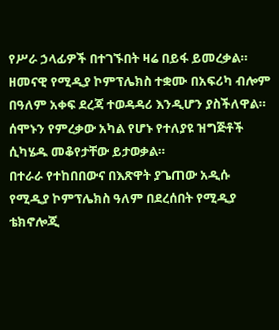የሥራ ኃላፊዎች በተገኙበት ዛሬ በይፋ ይመረቃል። ዘመናዊ የሚዲያ ኮምፕሌክስ ተቋሙ በአፍሪካ ብሎም በዓለም አቀፍ ደረጃ ተወዳዳሪ እንዲሆን ያስችለዋል።
ሰሞኑን የምረቃው አካል የሆኑ የተለያዩ ዝግጅቶች ሲካሄዱ መቆየታቸው ይታወቃል።
በተራራ የተከበበውና በእጽዋት ያጌጠው አዲሱ የሚዲያ ኮምፕሌክስ ዓለም በደረሰበት የሚዲያ ቴክኖሎጂ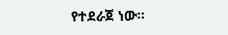የተደራጀ ነው።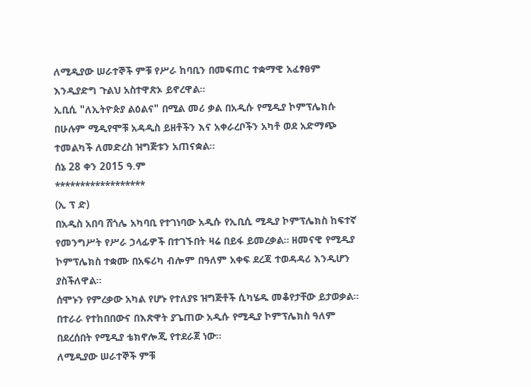ለሚዲያው ሠራተኞች ምቹ የሥራ ከባቢን በመፍጠር ተቋማዊ አፈፃፀም እንዲያድግ ጉልህ አስተዋጽኦ ይኖረዋል።
ኢቢሲ "ለኢትዮጵያ ልዕልና" በሚል መሪ ቃል በአዲሱ የሚዲያ ኮምፕሌክሱ በሁሉም ሚዲየሞቹ አዳዲስ ይዘቶችን እና አቀራረቦችን አካቶ ወደ አድማጭ ተመልካች ለመድረስ ዝግጅቱን አጠናቋል።
ሰኔ 28 ቀን 2015 ዓ.ም
******************
(ኢ ፕ ድ)
በአዲስ አበባ ሸጎሌ አካባቢ የተገነባው አዲሱ የኢቢሲ ሚዲያ ኮምፕሌክስ ከፍተኛ የመንግሥት የሥራ ኃላፊዎች በተገኙበት ዛሬ በይፋ ይመረቃል። ዘመናዊ የሚዲያ ኮምፕሌክስ ተቋሙ በአፍሪካ ብሎም በዓለም አቀፍ ደረጃ ተወዳዳሪ እንዲሆን ያስችለዋል።
ሰሞኑን የምረቃው አካል የሆኑ የተለያዩ ዝግጅቶች ሲካሄዱ መቆየታቸው ይታወቃል።
በተራራ የተከበበውና በእጽዋት ያጌጠው አዲሱ የሚዲያ ኮምፕሌክስ ዓለም በደረሰበት የሚዲያ ቴክኖሎጂ የተደራጀ ነው።
ለሚዲያው ሠራተኞች ምቹ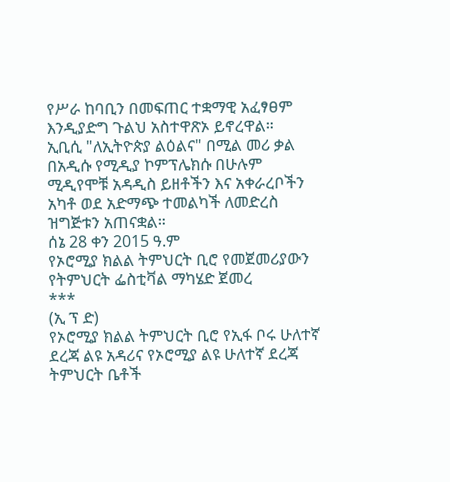የሥራ ከባቢን በመፍጠር ተቋማዊ አፈፃፀም እንዲያድግ ጉልህ አስተዋጽኦ ይኖረዋል።
ኢቢሲ "ለኢትዮጵያ ልዕልና" በሚል መሪ ቃል በአዲሱ የሚዲያ ኮምፕሌክሱ በሁሉም ሚዲየሞቹ አዳዲስ ይዘቶችን እና አቀራረቦችን አካቶ ወደ አድማጭ ተመልካች ለመድረስ ዝግጅቱን አጠናቋል።
ሰኔ 28 ቀን 2015 ዓ.ም
የኦሮሚያ ክልል ትምህርት ቢሮ የመጀመሪያውን የትምህርት ፌስቲቫል ማካሄድ ጀመረ
***
(ኢ ፕ ድ)
የኦሮሚያ ክልል ትምህርት ቢሮ የኢፋ ቦሩ ሁለተኛ ደረጃ ልዩ አዳሪና የኦሮሚያ ልዩ ሁለተኛ ደረጃ ትምህርት ቤቶች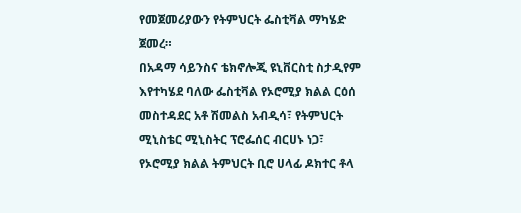የመጀመሪያውን የትምህርት ፌስቲቫል ማካሄድ ጀመረ።
በአዳማ ሳይንስና ቴክኖሎጂ ዩኒቨርስቲ ስታዲየም እየተካሄደ ባለው ፌስቲቫል የኦሮሚያ ክልል ርዕሰ መስተዳደር አቶ ሽመልስ አብዲሳ፣ የትምህርት ሚኒስቴር ሚኒስትር ፕሮፌሰር ብርሀኑ ነጋ፣ የኦሮሚያ ክልል ትምህርት ቢሮ ሀላፊ ዶክተር ቶላ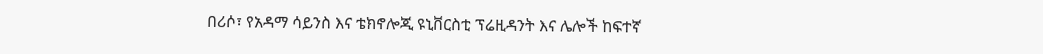በሪሶ፣ የአዳማ ሳይንስ እና ቴክኖሎጂ ዩኒቨርስቲ ፕሬዚዳንት እና ሌሎች ከፍተኛ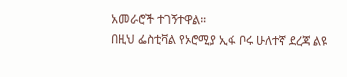አመራሮች ተገኝተዋል።
በዚህ ፌስቲቫል የኦሮሚያ ኢፋ ቦሩ ሁለተኛ ደረጃ ልዩ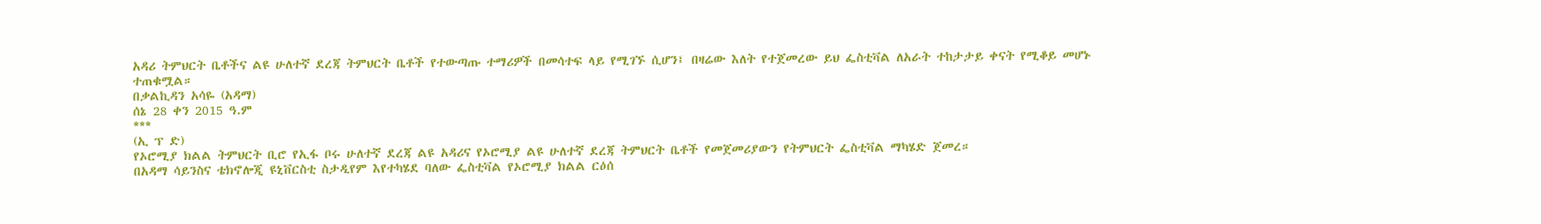አዳሪ ትምህርት ቤቶችና ልዩ ሁለተኛ ደረጃ ትምህርት ቤቶች የተውጣጡ ተማሪዎች በመሳተፍ ላይ የሚገኙ ሲሆን፤ በዛሬው እለት የተጀመረው ይህ ፌስቲቫል ለአራት ተከታታይ ቀናት የሚቆይ መሆኑ ተጠቁሟል።
በቃልኪዳን አሳዬ (አዳማ)
ሰኔ 28 ቀን 2015 ዓ.ም
***
(ኢ ፕ ድ)
የኦሮሚያ ክልል ትምህርት ቢሮ የኢፋ ቦሩ ሁለተኛ ደረጃ ልዩ አዳሪና የኦሮሚያ ልዩ ሁለተኛ ደረጃ ትምህርት ቤቶች የመጀመሪያውን የትምህርት ፌስቲቫል ማካሄድ ጀመረ።
በአዳማ ሳይንስና ቴክኖሎጂ ዩኒቨርስቲ ስታዲየም እየተካሄደ ባለው ፌስቲቫል የኦሮሚያ ክልል ርዕሰ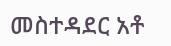መስተዳደር አቶ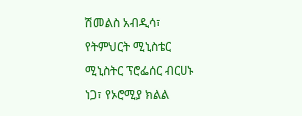ሽመልስ አብዲሳ፣ የትምህርት ሚኒስቴር ሚኒስትር ፕሮፌሰር ብርሀኑ ነጋ፣ የኦሮሚያ ክልል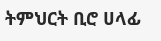ትምህርት ቢሮ ሀላፊ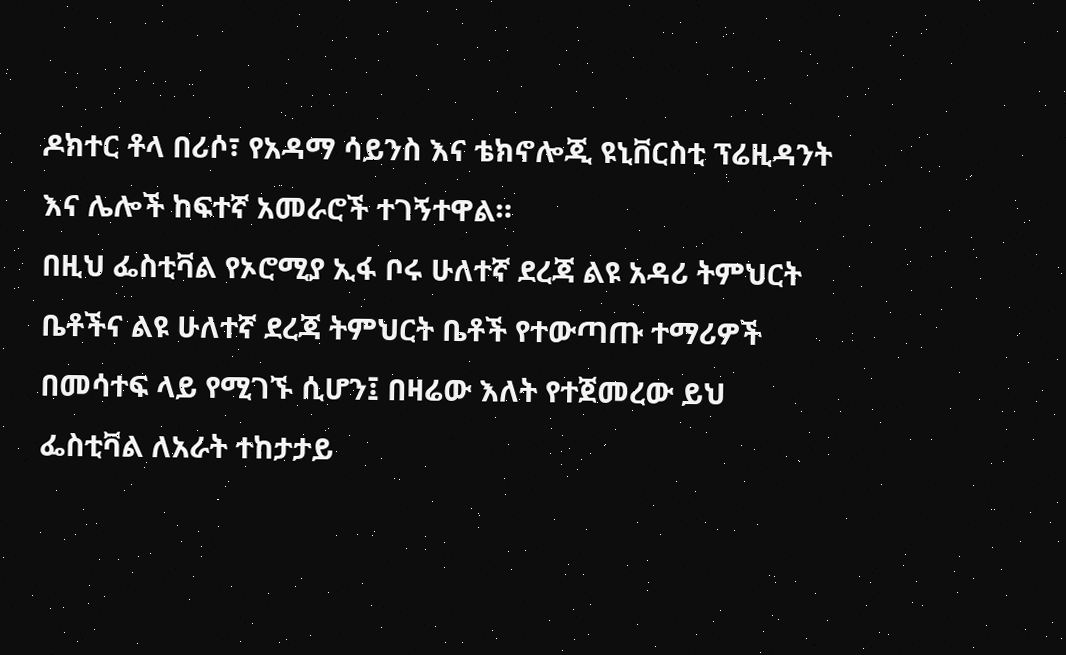ዶክተር ቶላ በሪሶ፣ የአዳማ ሳይንስ እና ቴክኖሎጂ ዩኒቨርስቲ ፕሬዚዳንት እና ሌሎች ከፍተኛ አመራሮች ተገኝተዋል።
በዚህ ፌስቲቫል የኦሮሚያ ኢፋ ቦሩ ሁለተኛ ደረጃ ልዩ አዳሪ ትምህርት ቤቶችና ልዩ ሁለተኛ ደረጃ ትምህርት ቤቶች የተውጣጡ ተማሪዎች በመሳተፍ ላይ የሚገኙ ሲሆን፤ በዛሬው እለት የተጀመረው ይህ ፌስቲቫል ለአራት ተከታታይ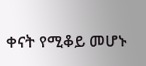ቀናት የሚቆይ መሆኑ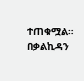ተጠቁሟል።
በቃልኪዳን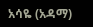አሳዬ (አዳማ)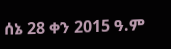ሰኔ 28 ቀን 2015 ዓ.ም